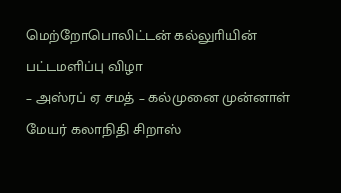மெற்றோபொலிட்டன் கல்லுாியின் பட்டமளிப்பு விழா
– அஸ்ரப் ஏ சமத் – கல்முனை முன்னாள் மேயர் கலாநிதி சிறாஸ்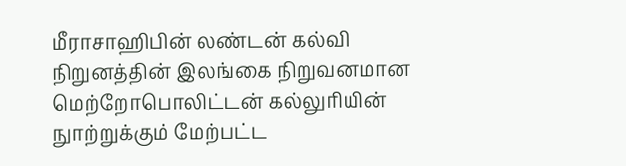மீராசாஹிபின் லண்டன் கல்வி நிறுனத்தின் இலங்கை நிறுவனமான மெற்றோபொலிட்டன் கல்லுாியின் நுாற்றுக்கும் மேற்பட்ட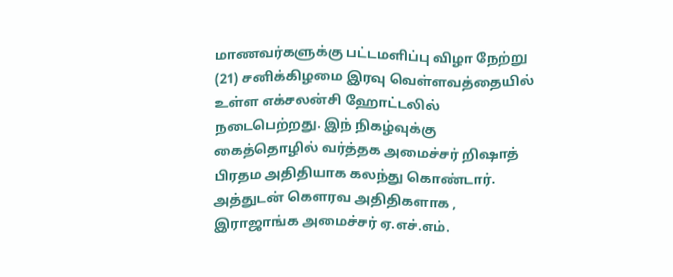மாணவர்களுக்கு பட்டமளிப்பு விழா நேற்று (21) சனிக்கிழமை இரவு வெள்ளவத்தையில் உள்ள எக்சலன்சி ஹோட்டலில் நடைபெற்றது. இந் நிகழ்வுக்கு கைத்தொழில் வர்த்தக அமைச்சர் றிஷாத் பிரதம அதிதியாக கலந்து கொண்டார். அத்துடன் கௌரவ அதிதிகளாக , இராஜாங்க அமைச்சர் ஏ.எச்.எம்.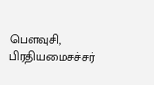பௌவுசி, பிரதியமைசச்சர்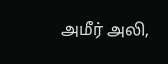அமீர் அலி,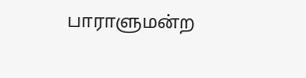பாராளுமன்ற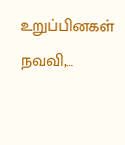உறுப்பினகள் நவவி,…